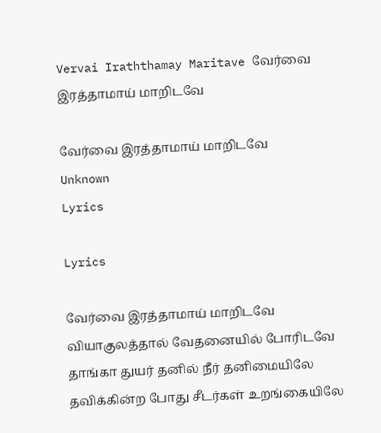Vervai Iraththamay Maritave வேர்வை இரத்தாமாய் மாறிடவே

வேர்வை இரத்தாமாய் மாறிடவே
Unknown
Lyrics

Lyrics

வேர்வை இரத்தாமாய் மாறிடவே வியாகுலத்தால் வேதனையில் போரிடவே தாங்கா துயர் தனில் நீர் தனிமையிலே தவிக்கின்ற போது சீடர்கள் உறங்கையிலே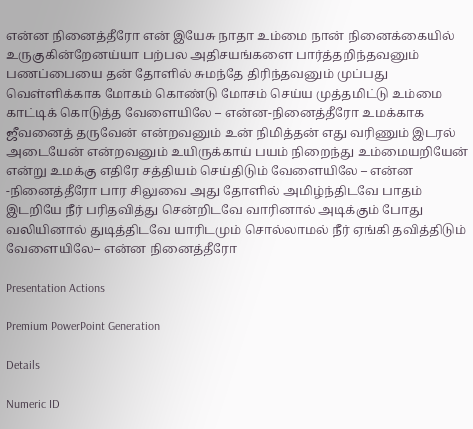என்ன நினைத்தீரோ என் இயேசு நாதா உம்மை நான் நினைக்கையில் உருகுகின்றேனய்யா பற்பல அதிசயங்களை பார்த்தறிந்தவனும் பணப்பையை தன் தோளில் சுமந்தே திரிந்தவனும் முப்பது வெள்ளிக்காக மோகம் கொண்டு மோசம் செய்ய முத்தமிட்டு உம்மை காட்டிக் கொடுத்த வேளையிலே – என்ன-நினைத்தீரோ உமக்காக ஜீவனைத் தருவேன் என்றவனும் உன் நிமித்தன் எது வரிணும் இடரல் அடையேன் என்றவனும் உயிருக்காய் பயம் நிறைந்து உம்மையறியேன் என்று உமக்கு எதிரே சத்தியம் செய்திடும் வேளையிலே – என்ன -நினைத்தீரோ பார சிலுவை அது தோளில் அமிழ்ந்திடவே பாதம் இடறியே நீர் பரிதவித்து சென்றிடவே வாரினால் அடிக்கும் போது வலியினால் துடித்திடவே யாரிடமும் சொல்லாமல் நீர் ஏங்கி தவித்திடும் வேளையிலே– என்ன நினைத்தீரோ

Presentation Actions

Premium PowerPoint Generation

Details

Numeric ID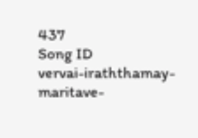437
Song ID
vervai-iraththamay-maritave-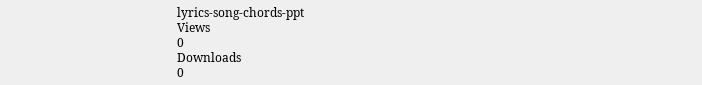lyrics-song-chords-ppt
Views
0
Downloads
0